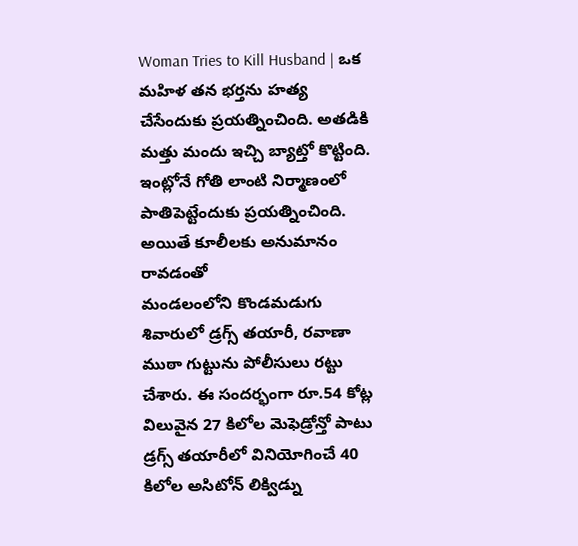Woman Tries to Kill Husband | ఒక మహిళ తన భర్తను హత్య చేసేందుకు ప్రయత్నించింది. అతడికి మత్తు మందు ఇచ్చి బ్యాట్తో కొట్టింది. ఇంట్లోనే గోతి లాంటి నిర్మాణంలో పాతిపెట్టేందుకు ప్రయత్నించింది. అయితే కూలీలకు అనుమానం రావడంతో
మండలంలోని కొండమడుగు శివారులో డ్రగ్స్ తయారీ, రవాణా ముఠా గుట్టును పోలీసులు రట్టు చేశారు. ఈ సందర్భంగా రూ.54 కోట్ల విలువైన 27 కిలోల మెఫెడ్రోన్తో పాటు డ్రగ్స్ తయారీలో వినియోగించే 40 కిలోల అసిటోన్ లిక్విడ్ను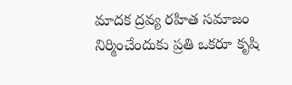మాదక ద్రవ్య రహిత సమాజం నిర్మించేందుకు ప్రతి ఒకరూ కృషి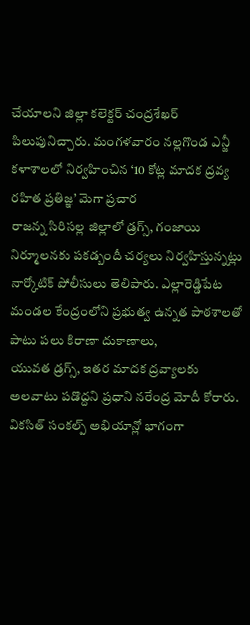చేయాలని జిల్లా కలెక్టర్ చంద్రశేఖర్ పిలుపునిచ్చారు. మంగళవారం నల్లగొండ ఎన్జీ కళాశాలలో నిర్వహించిన ‘10 కోట్ల మాదక ద్రవ్య రహిత ప్రతిజ్ఞ’ మెగా ప్రచార
రాజన్న సిరిసల్ల జిల్లాలో డ్రగ్స్, గంజాయి నిర్మూలనకు పకడ్బందీ చర్యలు నిర్వహిస్తున్నట్లు నార్కోటిక్ పోలీసులు తెలిపారు. ఎల్లారెడ్డిపేట మండల కేంద్రంలోని ప్రభుత్వ ఉన్నత పాఠశాలతో పాటు పలు కిరాణా దుకాణాలు,
యువత డ్రగ్స్, ఇతర మాదక ద్రవ్యాలకు అలవాటు పడొద్దని ప్రధాని నరేంద్ర మోదీ కోరారు. వికసిత్ సంకల్ప్ అభియాన్లో భాగంగా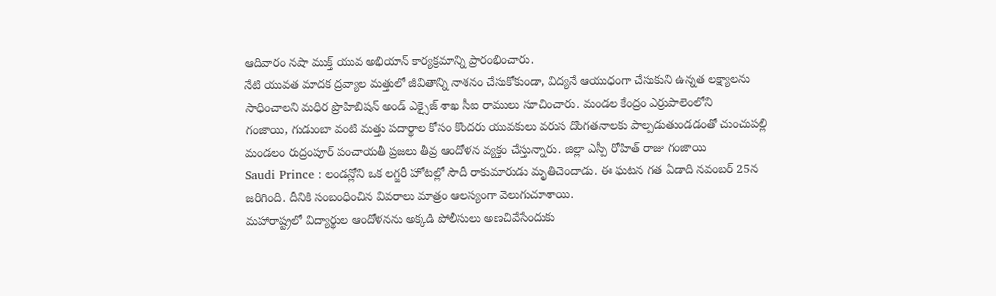ఆదివారం నషా ముక్త్ యువ అభియాన్ కార్యక్రమాన్ని ప్రారంభించారు.
నేటి యువత మాదక ద్రవ్యాల మత్తులో జీవితాన్ని నాశనం చేసుకోకుండా, విద్యనే ఆయుధంగా చేసుకుని ఉన్నత లక్ష్యాలను సాధించాలని మధిర ప్రొహిబిషన్ అండ్ ఎక్సైజ్ శాఖ సీఐ రాములు సూచించారు. మండల కేంద్రం ఎర్రుపాలెంలోని
గంజాయి, గుడుంబా వంటి మత్తు పదార్థాల కోసం కొందరు యువకులు వరుస దొంగతనాలకు పాల్పడుతుండడంతో చుంచుపల్లి మండలం రుద్రంపూర్ పంచాయతీ ప్రజలు తీవ్ర ఆందోళన వ్యక్తం చేస్తున్నారు. జిల్లా ఎస్పీ రోహిత్ రాజు గంజాయి
Saudi Prince : లండన్లోని ఒక లగ్జరీ హోటల్లో సౌదీ రాకుమారుడు మృతిచెందాడు. ఈ ఘటన గత ఏడాది నవంబర్ 25న జరిగింది. దీనికి సంబంధించిన వివరాలు మాత్రం ఆలస్యంగా వెలుగుచూశాయి.
మహారాష్ట్రలో విద్యార్థుల ఆందోళనను అక్కడి పోలీసులు అణచివేసేందుకు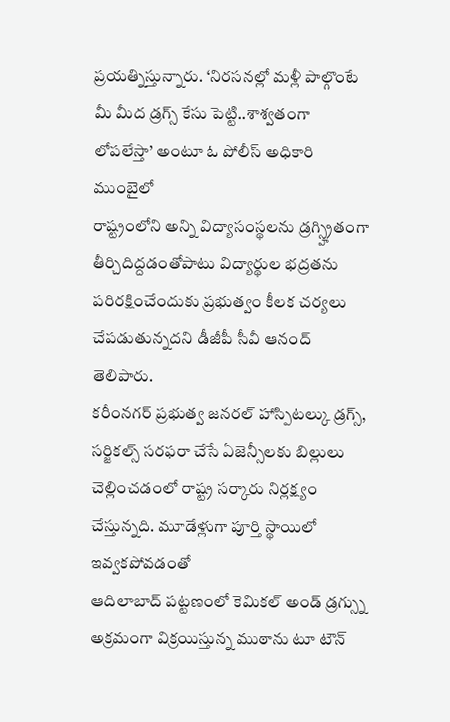ప్రయత్నిస్తున్నారు. ‘నిరసనల్లో మళ్లీ పాల్గొంటే మీ మీద డ్రగ్స్ కేసు పెట్టి..శాశ్వతంగా లోపలేస్తా’ అంటూ ఓ పోలీస్ అధికారి ముంబైలో
రాష్ట్రంలోని అన్ని విద్యాసంస్థలను డ్రగ్స్హ్రితంగా తీర్చిదిద్దడంతోపాటు విద్యార్థుల భద్రతను పరిరక్షించేందుకు ప్రభుత్వం కీలక చర్యలు చేపడుతున్నదని డీజీపీ సీవీ ఆనంద్ తెలిపారు.
కరీంనగర్ ప్రభుత్వ జనరల్ హాస్పిటల్కు డ్రగ్స్, సర్జికల్స్ సరఫరా చేసే ఏజెన్సీలకు బిల్లులు చెల్లించడంలో రాష్ట్ర సర్కారు నిర్లక్ష్యం చేస్తున్నది. మూడేళ్లుగా పూర్తి స్థాయిలో ఇవ్వకపోవడంతో
ఆదిలాబాద్ పట్టణంలో కెమికల్ అండ్ డ్రగ్స్ను అక్రమంగా విక్రయిస్తున్న ముఠాను టూ టౌన్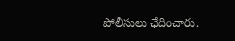పోలీసులు ఛేదించారు.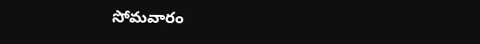సోమవారం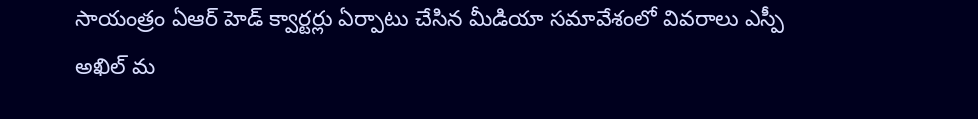సాయంత్రం ఏఆర్ హెడ్ క్వార్టర్లు ఏర్పాటు చేసిన మీడియా సమావేశంలో వివరాలు ఎస్పీ అఖిల్ మ